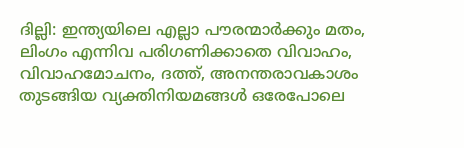ദില്ലി: ഇന്ത്യയിലെ എല്ലാ പൗരന്മാർക്കും മതം, ലിംഗം എന്നിവ പരിഗണിക്കാതെ വിവാഹം, വിവാഹമോചനം, ദത്ത്, അനന്തരാവകാശം തുടങ്ങിയ വ്യക്തിനിയമങ്ങൾ ഒരേപോലെ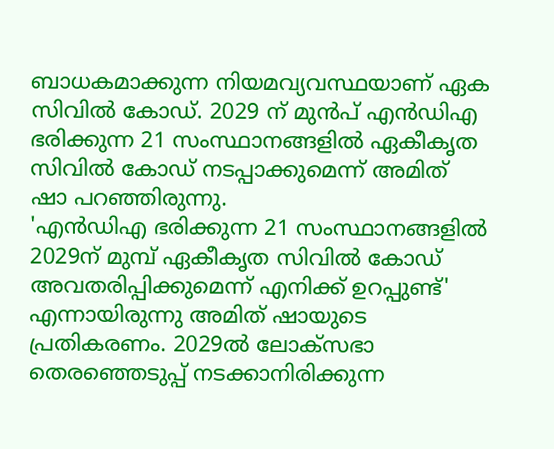ബാധകമാക്കുന്ന നിയമവ്യവസ്ഥയാണ് ഏക സിവിൽ കോഡ്. 2029 ന് മുൻപ് എൻഡിഎ ഭരിക്കുന്ന 21 സംസ്ഥാനങ്ങളിൽ ഏകീകൃത സിവിൽ കോഡ് നടപ്പാക്കുമെന്ന് അമിത് ഷാ പറഞ്ഞിരുന്നു.
'എൻഡിഎ ഭരിക്കുന്ന 21 സംസ്ഥാനങ്ങളിൽ 2029ന് മുമ്പ് ഏകീകൃത സിവിൽ കോഡ് അവതരിപ്പിക്കുമെന്ന് എനിക്ക് ഉറപ്പുണ്ട്' എന്നായിരുന്നു അമിത് ഷായുടെ പ്രതികരണം. 2029ൽ ലോക്സഭാ തെരഞ്ഞെടുപ്പ് നടക്കാനിരിക്കുന്ന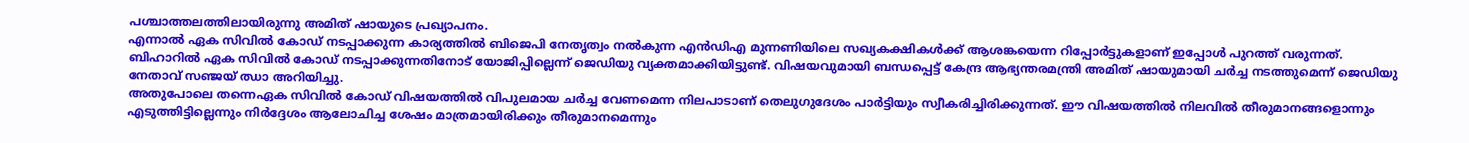പശ്ചാത്തലത്തിലായിരുന്നു അമിത് ഷായുടെ പ്രഖ്യാപനം.
എന്നാൽ ഏക സിവിൽ കോഡ് നടപ്പാക്കുന്ന കാര്യത്തിൽ ബിജെപി നേതൃത്വം നൽകുന്ന എൻഡിഎ മുന്നണിയിലെ സഖ്യകക്ഷികൾക്ക് ആശങ്കയെന്ന റിപ്പോർട്ടുകളാണ് ഇപ്പോൾ പുറത്ത് വരുന്നത്.
ബിഹാറിൽ ഏക സിവിൽ കോഡ് നടപ്പാക്കുന്നതിനോട് യോജിപ്പില്ലെന്ന് ജെഡിയു വ്യക്തമാക്കിയിട്ടുണ്ട്. വിഷയവുമായി ബന്ധപ്പെട്ട് കേന്ദ്ര ആഭ്യന്തരമന്ത്രി അമിത് ഷായുമായി ചർച്ച നടത്തുമെന്ന് ജെഡിയു നേതാവ് സഞ്ജയ് ഝാ അറിയിച്ചു.
അതുപോലെ തന്നെഏക സിവിൽ കോഡ് വിഷയത്തിൽ വിപുലമായ ചർച്ച വേണമെന്ന നിലപാടാണ് തെലുഗുദേശം പാർട്ടിയും സ്വീകരിച്ചിരിക്കുന്നത്. ഈ വിഷയത്തിൽ നിലവിൽ തീരുമാനങ്ങളൊന്നും എടുത്തിട്ടില്ലെന്നും നിർദ്ദേശം ആലോചിച്ച ശേഷം മാത്രമായിരിക്കും തീരുമാനമെന്നും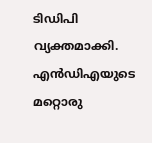ടിഡിപി വ്യക്തമാക്കി.
എൻഡിഎയുടെ മറ്റൊരു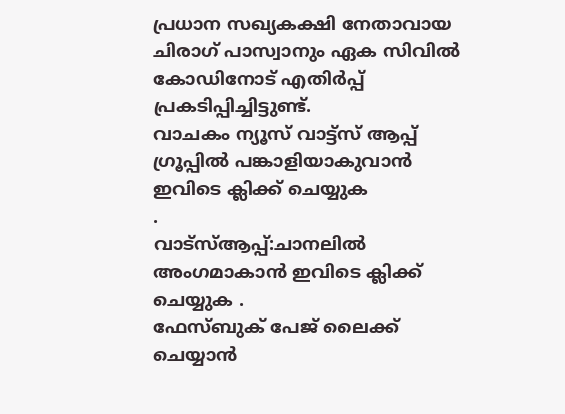പ്രധാന സഖ്യകക്ഷി നേതാവായ ചിരാഗ് പാസ്വാനും ഏക സിവിൽ കോഡിനോട് എതിർപ്പ് പ്രകടിപ്പിച്ചിട്ടുണ്ട്.
വാചകം ന്യൂസ് വാട്ട്സ് ആപ്പ് ഗ്രൂപ്പിൽ പങ്കാളിയാകുവാൻ
ഇവിടെ ക്ലിക്ക് ചെയ്യുക
.
വാട്സ്ആപ്പ്:ചാനലിൽ അംഗമാകാൻ ഇവിടെ ക്ലിക്ക് ചെയ്യുക .
ഫേസ്ബുക് പേജ് ലൈക്ക് ചെയ്യാൻ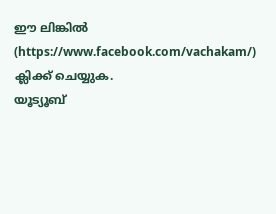ഈ ലിങ്കിൽ (https://www.facebook.com/vachakam/) ക്ലിക്ക് ചെയ്യുക.
യൂട്യൂബ്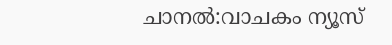ചാനൽ:വാചകം ന്യൂസ്